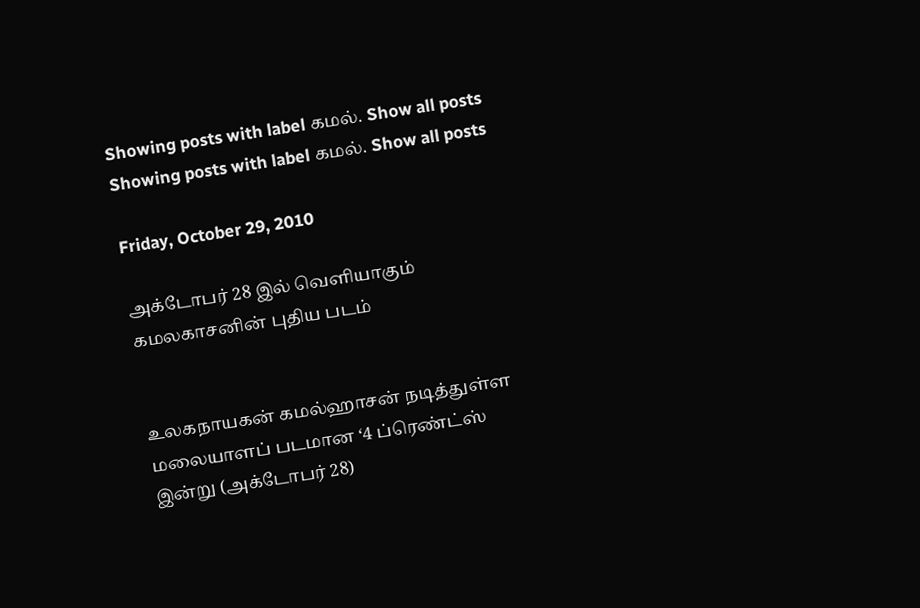Showing posts with label கமல். Show all posts
Showing posts with label கமல். Show all posts

Friday, October 29, 2010

அக்டோபர் 28 இல் வெளியாகும் கமலகாசனின் புதிய படம்


உலகநாயகன் கமல்ஹாசன் நடித்துள்ள மலையாளப் படமான ‘4 ப்ரெண்ட்ஸ் இன்று (அக்டோபர் 28)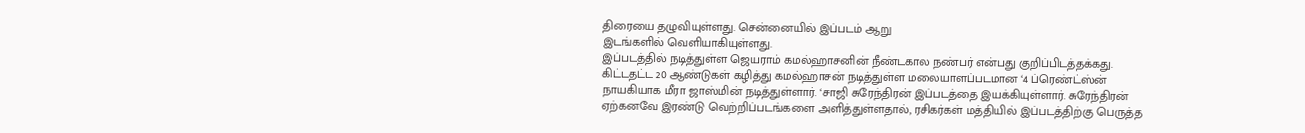திரையை தழுவியுள்ளது. சென்னையில் இப்படம் ஆறு
இடங்களில் வெளியாகியுள்ளது.
இப்படத்தில் நடித்துள்ள ஜெயராம் கமல்ஹாசனின் நீண்டகால நண்பர் என்பது குறிப்பிடத்தக்கது.
கிட்டதட்ட 20 ஆண்டுகள் கழித்து கமல்ஹாசன் நடித்துள்ள மலையாளப்படமான ‘4 ப்ரெண்ட்ஸ்ன் நாயகியாக மீரா ஜாஸ்மின் நடித்துள்ளார். ‘சாஜி சுரேந்திரன் இப்படத்தை இயக்கியுள்ளார். சுரேந்திரன் ஏற்கனவே இரண்டு வெற்றிப்படங்களை அளித்துள்ளதால், ரசிகர்கள் மத்தியில் இப்படத்திற்கு பெருத்த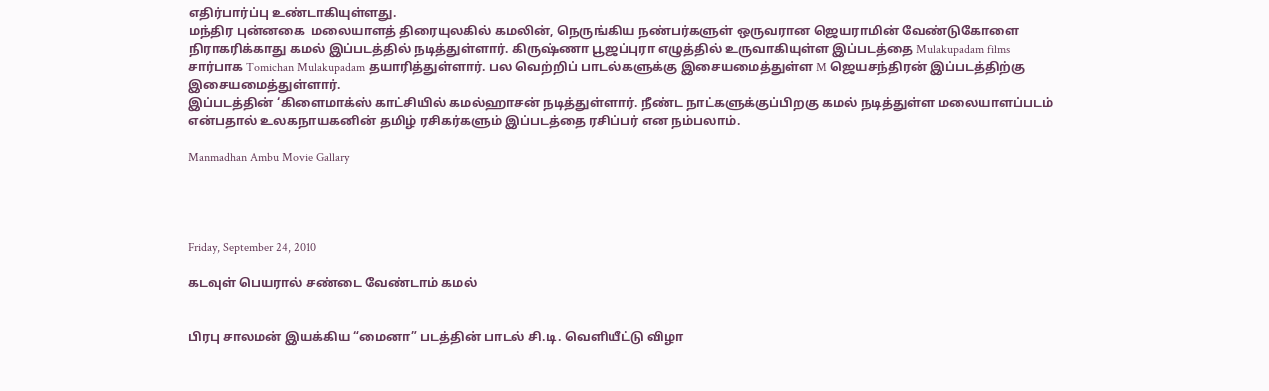எதிர்பார்ப்பு உண்டாகியுள்ளது.
மந்திர புன்னகை  மலையாளத் திரையுலகில் கமலின், நெருங்கிய நண்பர்களுள் ஒருவரான ஜெயராமின் வேண்டுகோளை நிராகரிக்காது கமல் இப்படத்தில் நடித்துள்ளார். கிருஷ்ணா பூஜப்புரா எழுத்தில் உருவாகியுள்ள இப்படத்தை Mulakupadam films சார்பாக Tomichan Mulakupadam தயாரித்துள்ளார். பல வெற்றிப் பாடல்களுக்கு இசையமைத்துள்ள M ஜெயசந்திரன் இப்படத்திற்கு இசையமைத்துள்ளார்.
இப்படத்தின் ‘கிளைமாக்ஸ் காட்சியில் கமல்ஹாசன் நடித்துள்ளார். நீண்ட நாட்களுக்குப்பிறகு கமல் நடித்துள்ள மலையாளப்படம் என்பதால் உலகநாயகனின் தமிழ் ரசிகர்களும் இப்படத்தை ரசிப்பர் என நம்பலாம்.

Manmadhan Ambu Movie Gallary




Friday, September 24, 2010

கடவுள் பெயரால் சண்டை வேண்டாம் கமல்


பிரபு சாலமன் இயக்கிய “மைனா” படத்தின் பாடல் சி.டி. வெளியீட்டு விழா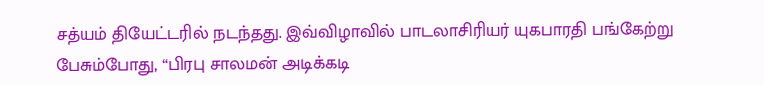சத்யம் தியேட்டரில் நடந்தது. இவ்விழாவில் பாடலாசிரியர் யுகபாரதி பங்கேற்று
பேசும்போது, “பிரபு சாலமன் அடிக்கடி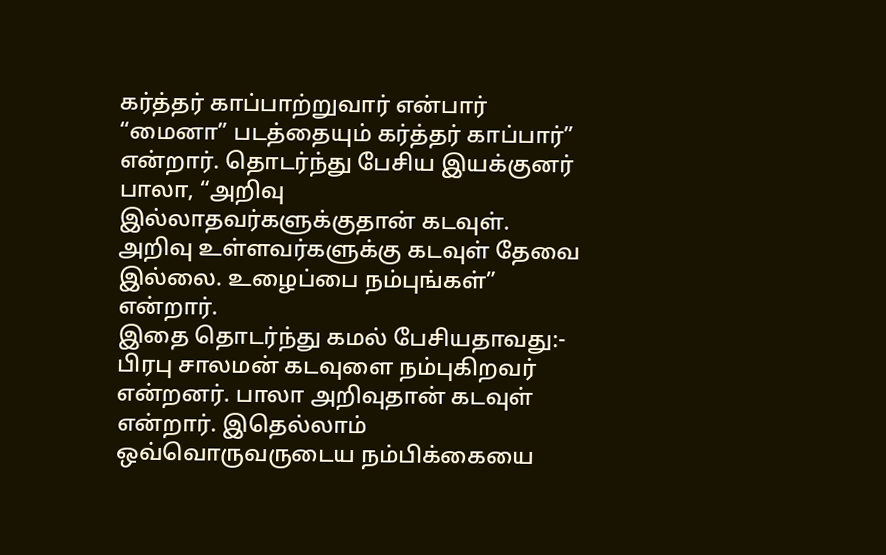கர்த்தர் காப்பாற்றுவார் என்பார் “மைனா” படத்தையும் கர்த்தர் காப்பார்” என்றார். தொடர்ந்து பேசிய இயக்குனர் பாலா, “அறிவு இல்லாதவர்களுக்குதான் கடவுள். அறிவு உள்ளவர்களுக்கு கடவுள் தேவை இல்லை. உழைப்பை நம்புங்கள்” என்றார்.
இதை தொடர்ந்து கமல் பேசியதாவது:-
பிரபு சாலமன் கடவுளை நம்புகிறவர் என்றனர். பாலா அறிவுதான் கடவுள் என்றார். இதெல்லாம் ஒவ்வொருவருடைய நம்பிக்கையை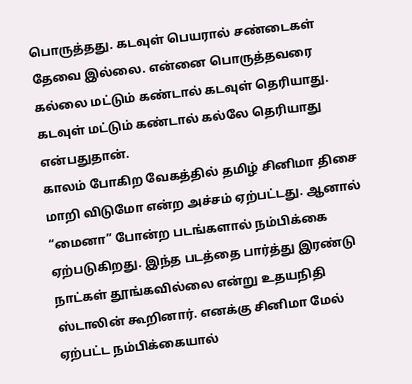பொருத்தது. கடவுள் பெயரால் சண்டைகள் தேவை இல்லை. என்னை பொருத்தவரை கல்லை மட்டும் கண்டால் கடவுள் தெரியாது. கடவுள் மட்டும் கண்டால் கல்லே தெரியாது என்பதுதான்.
காலம் போகிற வேகத்தில் தமிழ் சினிமா திசை மாறி விடுமோ என்ற அச்சம் ஏற்பட்டது. ஆனால் “மைனா” போன்ற படங்களால் நம்பிக்கை ஏற்படுகிறது. இந்த படத்தை பார்த்து இரண்டு நாட்கள் தூங்கவில்லை என்று உதயநிதி ஸ்டாலின் கூறினார். எனக்கு சினிமா மேல் ஏற்பட்ட நம்பிக்கையால்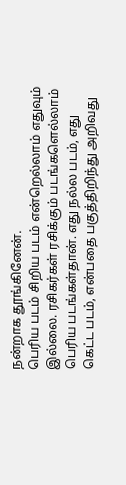நன்றாக தூங்கினேன்.
பெரிய படம் சிறிய படம் என்றெல்லாம் எதுவும் இல்லை. ரசிகர்கள் ரசிக்கும் படங்களெல்லாம் பெரிய படங்கள்தான். எது நல்ல படம், எது கெட்ட படம், என்பதை பகுத்திறிந்து அறிவது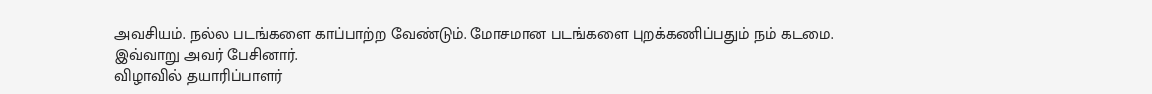அவசியம். நல்ல படங்களை காப்பாற்ற வேண்டும். மோசமான படங்களை புறக்கணிப்பதும் நம் கடமை.
இவ்வாறு அவர் பேசினார்.
விழாவில் தயாரிப்பாளர்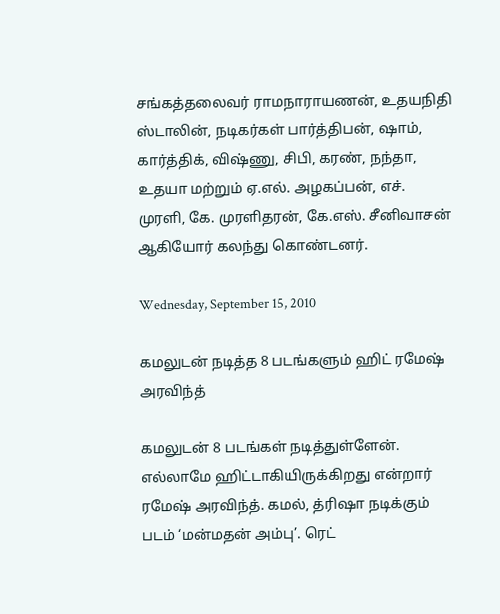சங்கத்தலைவர் ராமநாராயணன், உதயநிதி ஸ்டாலின், நடிகர்கள் பார்த்திபன், ஷாம், கார்த்திக், விஷ்ணு, சிபி, கரண், நந்தா, உதயா மற்றும் ஏ.எல். அழகப்பன், எச். முரளி, கே. முரளிதரன், கே.எஸ். சீனிவாசன் ஆகியோர் கலந்து கொண்டனர்.

Wednesday, September 15, 2010

கமலுடன் நடித்த 8 படங்களும் ஹிட் ரமேஷ் அரவிந்த்

கமலுடன் 8 படங்கள் நடித்துள்ளேன். எல்லாமே ஹிட்டாகியிருக்கிறது என்றார்
ரமேஷ் அரவிந்த். கமல், த்ரிஷா நடிக்கும் படம் ‘மன்மதன் அம்பு’. ரெட்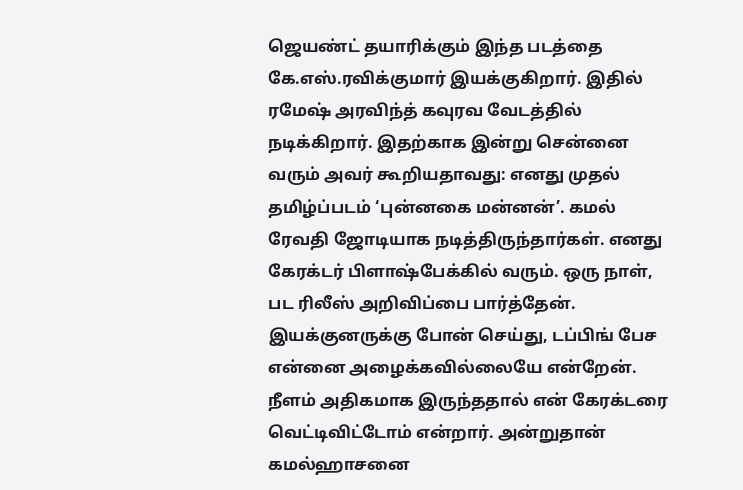ஜெயண்ட் தயாரிக்கும் இந்த படத்தை கே.எஸ்.ரவிக்குமார் இயக்குகிறார். இதில் ரமேஷ் அரவிந்த் கவுரவ வேடத்தில் நடிக்கிறார். இதற்காக இன்று சென்னை
வரும் அவர் கூறியதாவது: எனது முதல் தமிழ்ப்படம் ‘புன்னகை மன்னன்’. கமல் ரேவதி ஜோடியாக நடித்திருந்தார்கள். எனது கேரக்டர் பிளாஷ்பேக்கில் வரும். ஒரு நாள், பட ரிலீஸ் அறிவிப்பை பார்த்தேன். இயக்குனருக்கு போன் செய்து, டப்பிங் பேச என்னை அழைக்கவில்லையே என்றேன். நீளம் அதிகமாக இருந்ததால் என் கேரக்டரை வெட்டிவிட்டோம் என்றார். அன்றுதான் கமல்ஹாசனை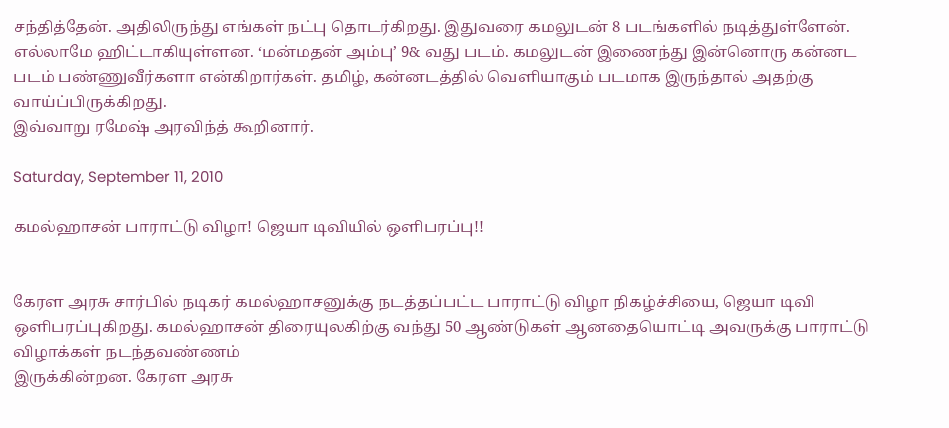சந்தித்தேன். அதிலிருந்து எங்கள் நட்பு தொடர்கிறது. இதுவரை கமலுடன் 8 படங்களில் நடித்துள்ளேன். எல்லாமே ஹிட்டாகியுள்ளன. ‘மன்மதன் அம்பு’ 9& வது படம். கமலுடன் இணைந்து இன்னொரு கன்னட படம் பண்ணுவீர்களா என்கிறார்கள். தமிழ், கன்னடத்தில் வெளியாகும் படமாக இருந்தால் அதற்கு வாய்ப்பிருக்கிறது.
இவ்வாறு ரமேஷ் அரவிந்த் கூறினார்.

Saturday, September 11, 2010

கமல்ஹாசன் பாராட்டு விழா! ஜெயா டிவியில் ஒளிபரப்பு!!


கேரள அரசு சார்பில் நடிகர் கமல்ஹாசனுக்கு நடத்தப்பட்ட பாராட்டு விழா நிகழ்ச்சியை, ஜெயா டிவி ஒளிபரப்புகிறது. கமல்ஹாசன் திரையுலகிற்கு வந்து 50 ஆண்டுகள் ஆனதையொட்டி அவருக்கு பாராட்டு விழாக்கள் நடந்தவண்ணம்
இருக்கின்றன. கேரள அரசு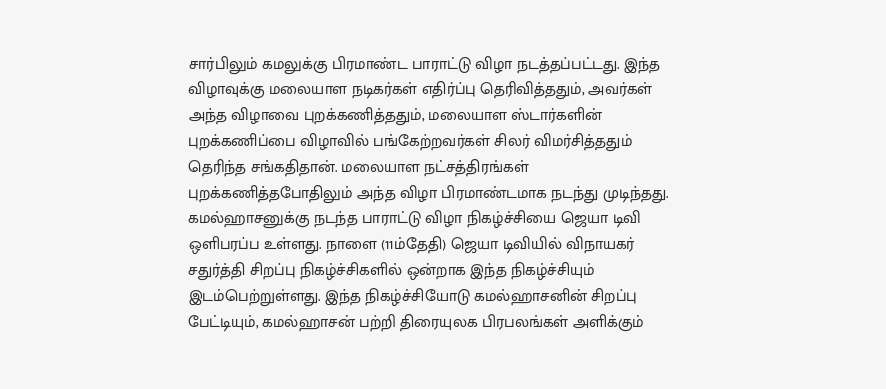சார்பிலும் கமலுக்கு பிரமாண்ட பாராட்டு விழா நடத்தப்பட்டது. இந்த விழாவுக்கு மலையாள நடிகர்கள் எதிர்ப்பு தெரிவித்ததும், அவர்கள் அந்த விழாவை புறக்கணித்ததும், மலையாள ஸ்டார்களின் புறக்கணிப்பை விழாவில் பங்கேற்றவர்கள் சிலர் விமர்சித்ததும் தெரிந்த சங்கதிதான். மலையாள நட்சத்திரங்கள் புறக்கணித்தபோதிலும் அந்த விழா பிரமாண்டமாக நடந்து முடிந்தது.
கமல்ஹாசனுக்கு நடந்த பாராட்டு விழா நிகழ்ச்சியை ஜெயா டிவி ஒளிபரப்ப உள்ளது. நாளை (11ம்‌தேதி) ஜெயா டிவியில் விநாயகர் சதுர்த்தி சிறப்பு நிகழ்ச்சிகளில் ஒன்றாக இந்த நிகழ்ச்சியும் இடம்பெற்றுள்ளது. இந்த நிகழ்ச்சியோடு கமல்ஹாசனின் சிறப்பு பேட்டியும், கமல்ஹாசன் பற்றி திரையுலக பிரபலங்கள் அளிக்கும்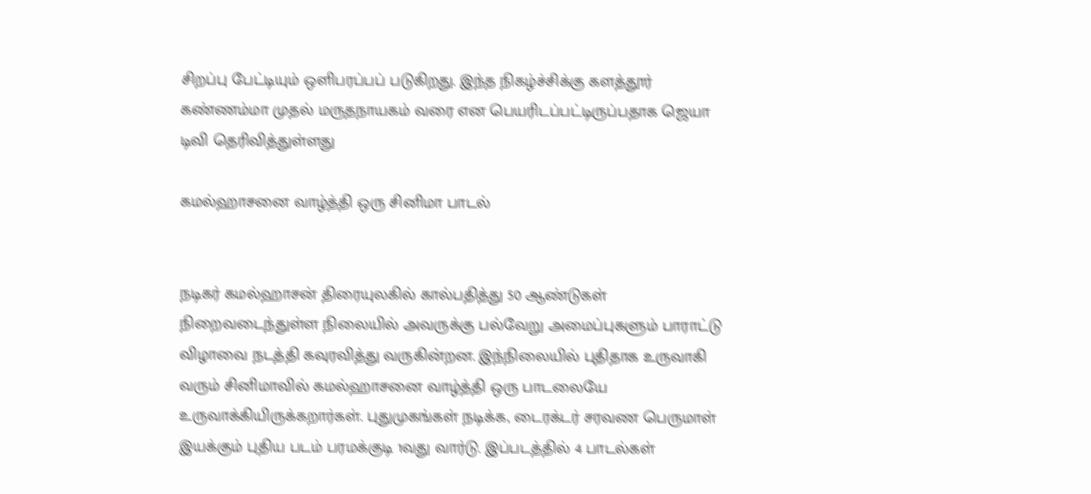சிறப்பு பேட்டியும் ஒளிபரப்பப் படுகிறது. இந்த நிகழ்ச்சிக்கு களத்தூர் கண்ணம்மா முதல் மருதநாயகம் வரை என பெயரிடப்பட்டிருப்பதாக ஜெயா டிவி தெரிவித்துள்ளது

கமல்ஹாசனை வாழ்த்தி ஒரு சினிமா பாடல்


நடிகர் கமல்ஹாசன் திரையுலகில் கால்பதித்து 50 ஆண்டுகள் நிறைவடைந்துள்ள நிலையில் அவருக்கு பல்வேறு அமைப்புகளும் பாராட்டு விழாவை நடத்தி கவுரவித்து வருகின்றன. இந்நிலையில் புதிதாக உருவாகி
வரும் சினிமாவில் கமல்ஹாசனை வாழ்த்தி ஒரு பாடலையே உருவாக்கியிருக்கறார்கள். புதுமுகங்கள் நடிக்க, டைரக்டர் சரவண ‌பெருமாள் இயக்கும் புதிய படம் பரமக்குடி 1வது வார்டு. இப்படத்தில் 4 பாடல்கள்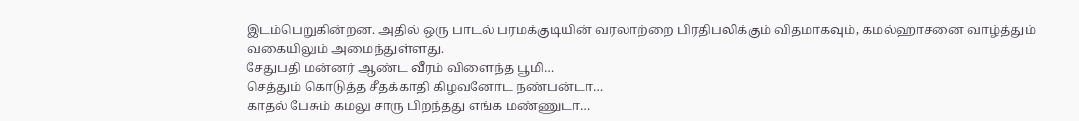இடம்பெறுகின்றன. அதில் ஒரு பாடல் பரமக்குடியின் வரலாற்றை பிரதிபலிக்கும் விதமாகவும், கமல்ஹாசனை வாழ்த்தும் வகையிலும் அமைந்துள்ளது.
சேதுபதி மன்னர் ஆண்ட வீரம் விளைந்த பூமி…
செத்தும் கொடுத்த சீதக்காதி கிழவனோட நண்பன்டா…
காதல் பேசும் கமலு சாரு பிறந்தது எங்க மண்ணுடா…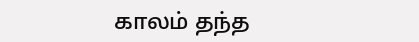காலம் தந்த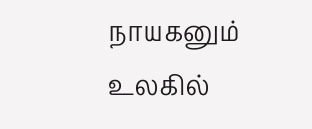நாயகனும் உலகில்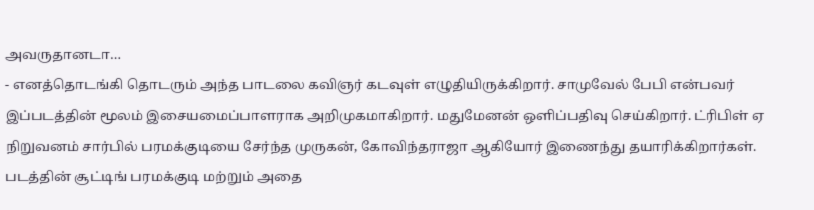அவருதானடா…
- எனத்தொடங்கி தொடரும் அந்த பாடலை கவிஞர் கடவுள் எழுதியிருக்கிறார். சாமுவேல் பேபி என்பவர் இப்படத்தின் மூலம் இசையமைப்பாளராக அறிமுகமாகிறார். மதுமேனன் ஒளிப்பதிவு செய்கிறார். ட்ரிபிள் ஏ நிறுவனம் சார்பில் பரமக்குடியை சேர்ந்த முருகன், கோவிந்தராஜா ஆகியோர் இணைந்து தயாரிக்கிறார்கள். படத்தின் சூட்டிங் பரமக்குடி மற்றும் அதை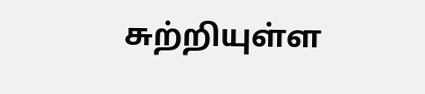சுற்றியுள்ள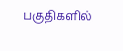பகுதிகளில்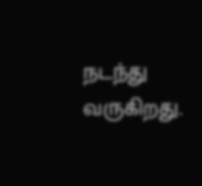நடந்து வருகிறது.